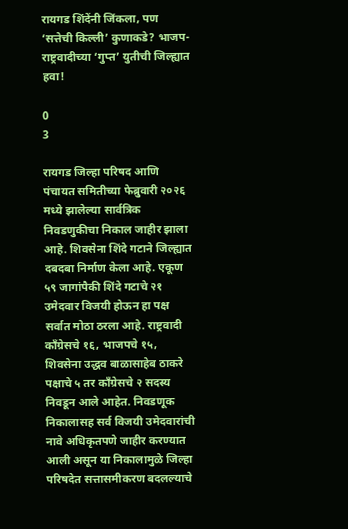रायगड शिंदेंनी जिंकला, पण ‘सत्तेची किल्ली’ कुणाकडे? भाजप-राष्ट्रवादीच्या ‘गुप्त’ युतीची जिल्ह्यात हवा!

0
3

रायगड जिल्हा परिषद आणि पंचायत समितीच्या फेब्रुवारी २०२६ मध्ये झालेल्या सार्वत्रिक निवडणुकीचा निकाल जाहीर झाला आहे. शिवसेना शिंदे गटाने जिल्ह्यात दबदबा निर्माण केला आहे. एकूण ५९ जागांपैकी शिंदे गटाचे २१ उमेदवार विजयी होऊन हा पक्ष सर्वात मोठा ठरला आहे. राष्ट्रवादी काँग्रेसचे १६, भाजपचे १५, शिवसेना उद्धव बाळासाहेब ठाकरे पक्षाचे ५ तर काँग्रेसचे २ सदस्य निवडून आले आहेत. निवडणूक निकालासह सर्व विजयी उमेदवारांची नावे अधिकृतपणे जाहीर करण्यात आली असून या निकालामुळे जिल्हा परिषदेत सत्तासमीकरण बदलल्याचे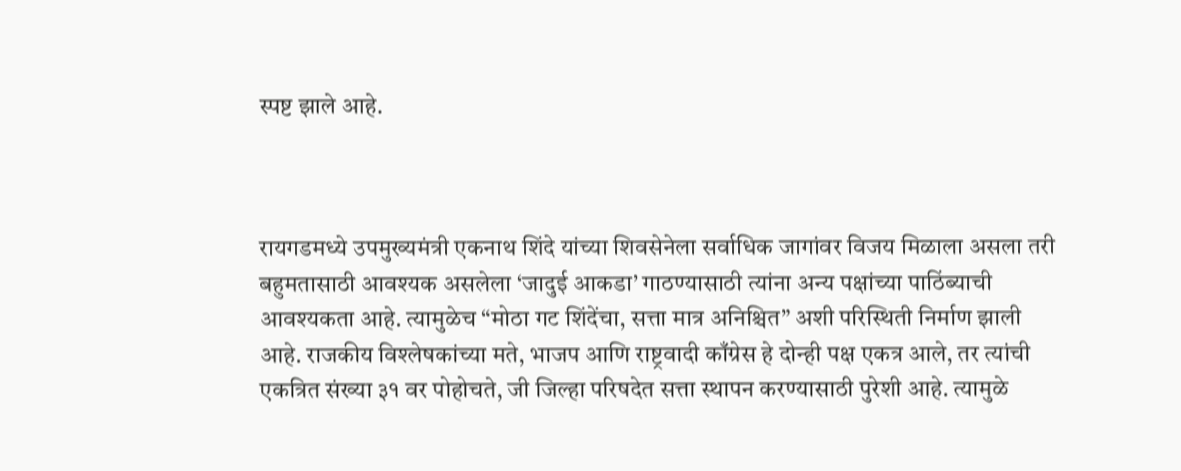स्पष्ट झाले आहे.



रायगडमध्ये उपमुख्यमंत्री एकनाथ शिंदे यांच्या शिवसेनेला सर्वाधिक जागांवर विजय मिळाला असला तरी बहुमतासाठी आवश्यक असलेला ‘जादुई आकडा’ गाठण्यासाठी त्यांना अन्य पक्षांच्या पाठिंब्याची आवश्यकता आहे. त्यामुळेच “मोठा गट शिंदेंचा, सत्ता मात्र अनिश्चित” अशी परिस्थिती निर्माण झाली आहे. राजकीय विश्लेषकांच्या मते, भाजप आणि राष्ट्रवादी काँग्रेस हे दोन्ही पक्ष एकत्र आले, तर त्यांची एकत्रित संख्या ३१ वर पोहोचते, जी जिल्हा परिषदेत सत्ता स्थापन करण्यासाठी पुरेशी आहे. त्यामुळे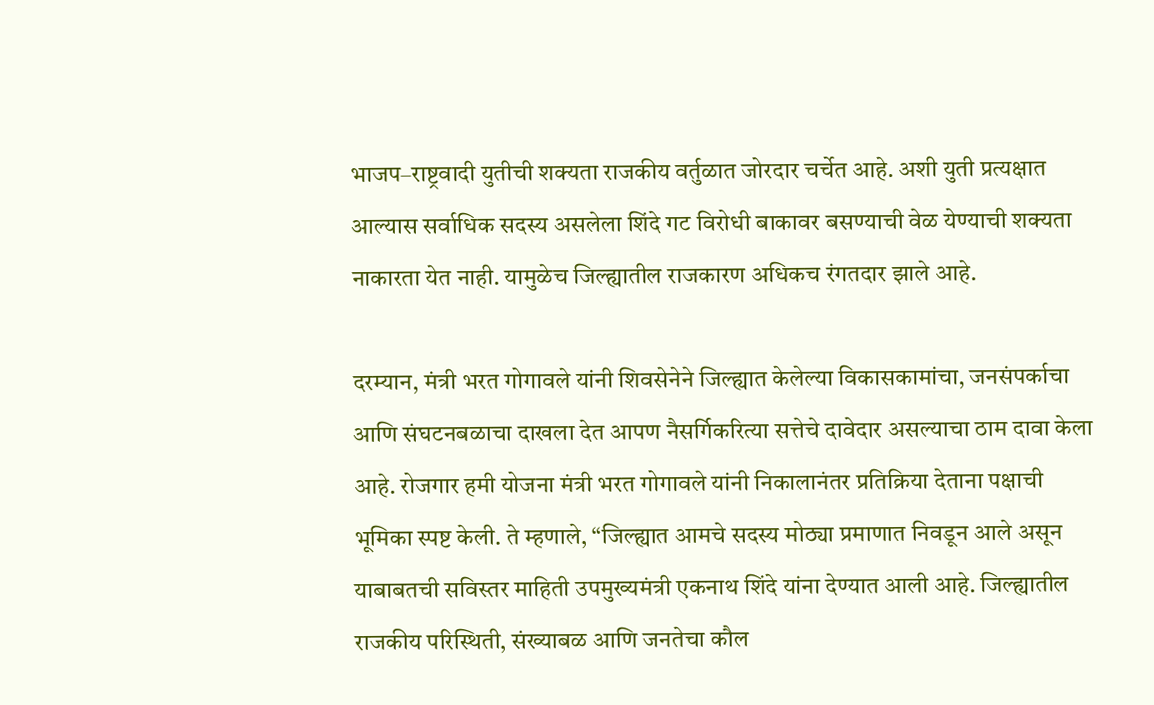भाजप–राष्ट्रवादी युतीची शक्यता राजकीय वर्तुळात जोरदार चर्चेत आहे. अशी युती प्रत्यक्षात आल्यास सर्वाधिक सदस्य असलेला शिंदे गट विरोधी बाकावर बसण्याची वेळ येण्याची शक्यता नाकारता येत नाही. यामुळेच जिल्ह्यातील राजकारण अधिकच रंगतदार झाले आहे.

दरम्यान, मंत्री भरत गोगावले यांनी शिवसेनेने जिल्ह्यात केलेल्या विकासकामांचा, जनसंपर्काचा आणि संघटनबळाचा दाखला देत आपण नैसर्गिकरित्या सत्तेचे दावेदार असल्याचा ठाम दावा केला आहे. रोजगार हमी योजना मंत्री भरत गोगावले यांनी निकालानंतर प्रतिक्रिया देताना पक्षाची भूमिका स्पष्ट केली. ते म्हणाले, “जिल्ह्यात आमचे सदस्य मोठ्या प्रमाणात निवडून आले असून याबाबतची सविस्तर माहिती उपमुख्यमंत्री एकनाथ शिंदे यांना देण्यात आली आहे. जिल्ह्यातील राजकीय परिस्थिती, संख्याबळ आणि जनतेचा कौल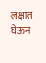लक्षात घेऊन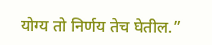योग्य तो निर्णय तेच घेतील.”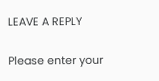LEAVE A REPLY

Please enter your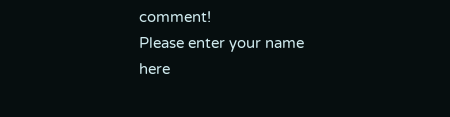comment!
Please enter your name here